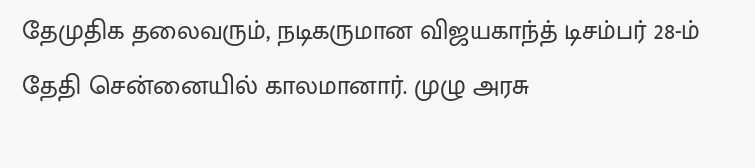தேமுதிக தலைவரும், நடிகருமான விஜயகாந்த் டிசம்பர் 28-ம் தேதி சென்னையில் காலமானார். முழு அரசு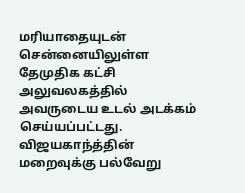மரியாதையுடன் சென்னையிலுள்ள தேமுதிக கட்சி அலுவலகத்தில் அவருடைய உடல் அடக்கம் செய்யப்பட்டது.
விஜயகாந்த்தின் மறைவுக்கு பல்வேறு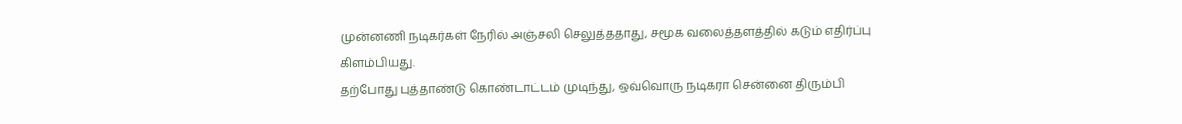முன்னணி நடிகர்கள் நேரில் அஞ்சலி செலுத்ததாது, சமூக வலைத்தளத்தில் கடும் எதிர்ப்பு கிளம்பியது.
தற்போது புத்தாண்டு கொண்டாட்டம் முடிந்து, ஒவ்வொரு நடிகரா சென்னை திரும்பி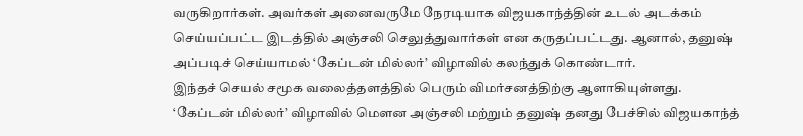வருகிறார்கள். அவர்கள் அனைவருமே நேரடியாக விஜயகாந்த்தின் உடல் அடக்கம் செய்யப்பட்ட இடத்தில் அஞ்சலி செலுத்துவார்கள் என கருதப்பட்டது. ஆனால், தனுஷ் அப்படிச் செய்யாமல் ‘கேப்டன் மில்லர்’ விழாவில் கலந்துக் கொண்டார்.
இந்தச் செயல் சமூக வலைத்தளத்தில் பெரும் விமர்சனத்திற்கு ஆளாகியுள்ளது. ‘கேப்டன் மில்லர்’ விழாவில் மெளன அஞ்சலி மற்றும் தனுஷ் தனது பேச்சில் விஜயகாந்த்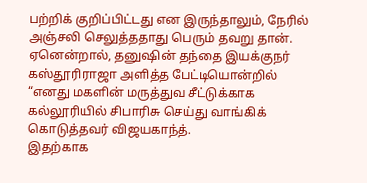பற்றிக் குறிப்பிட்டது என இருந்தாலும், நேரில் அஞ்சலி செலுத்ததாது பெரும் தவறு தான்.
ஏனென்றால், தனுஷின் தந்தை இயக்குநர் கஸ்தூரிராஜா அளித்த பேட்டியொன்றில் “எனது மகளின் மருத்துவ சீட்டுக்காக கல்லூரியில் சிபாரிசு செய்து வாங்கிக் கொடுத்தவர் விஜயகாந்த்.
இதற்காக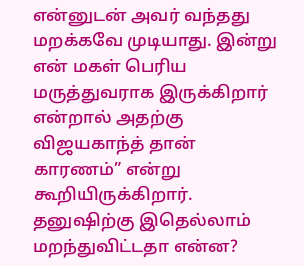என்னுடன் அவர் வந்தது மறக்கவே முடியாது. இன்று என் மகள் பெரிய மருத்துவராக இருக்கிறார் என்றால் அதற்கு விஜயகாந்த் தான் காரணம்” என்று கூறியிருக்கிறார். தனுஷிற்கு இதெல்லாம் மறந்துவிட்டதா என்ன?